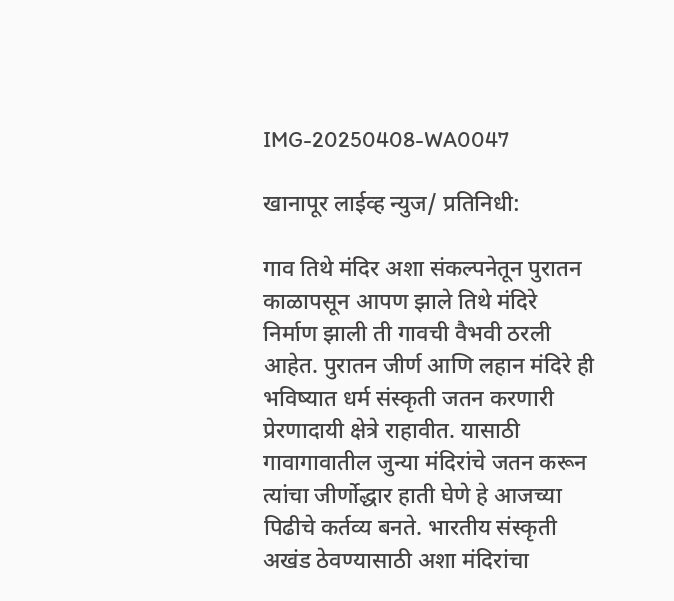IMG-20250408-WA0047

खानापूर लाईव्ह न्युज/ प्रतिनिधी:

गाव तिथे मंदिर अशा संकल्पनेतून पुरातन काळापसून आपण झाले तिथे मंदिरे निर्माण झाली ती गावची वैभवी ठरली आहेत. पुरातन जीर्ण आणि लहान मंदिरे ही भविष्यात धर्म संस्कृती जतन करणारी प्रेरणादायी क्षेत्रे राहावीत. यासाठी गावागावातील जुन्या मंदिरांचे जतन करून त्यांचा जीर्णोद्धार हाती घेणे हे आजच्या पिढीचे कर्तव्य बनते. भारतीय संस्कृती अखंड ठेवण्यासाठी अशा मंदिरांचा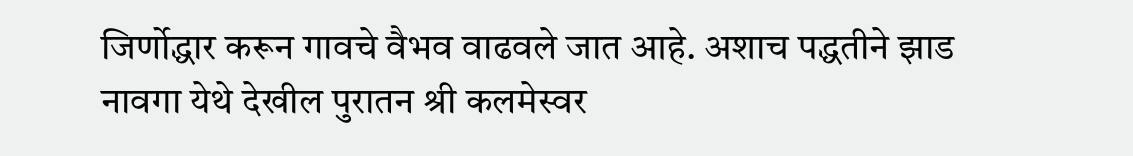जिर्णोद्धार करून गावचे वैभव वाढवले जात आहे. अशाच पद्धतीने झाड नावगा येथे देखील पुरातन श्री कलमेस्वर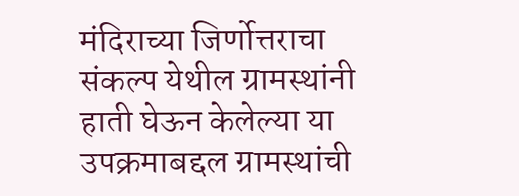मंदिराच्या जिर्णोत्तराचा संकल्प येथील ग्रामस्थांनी हाती घेऊन केलेल्या या उपक्रमाबद्दल ग्रामस्थांची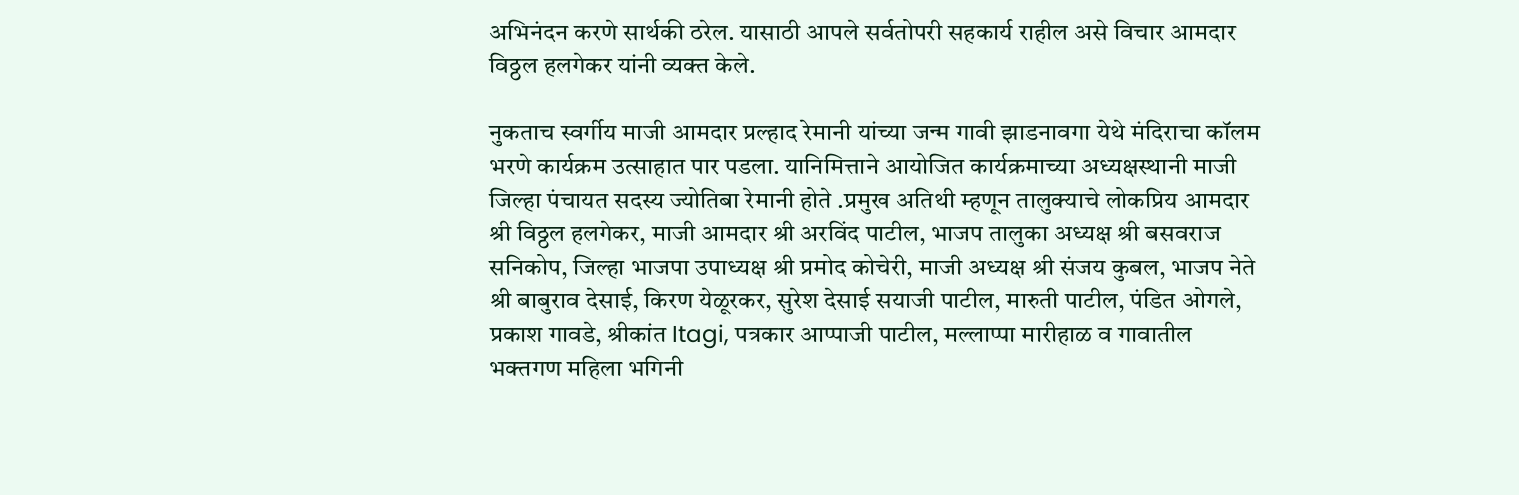अभिनंदन करणे सार्थकी ठरेल. यासाठी आपले सर्वतोपरी सहकार्य राहील असे विचार आमदार विठ्ठल हलगेकर यांनी व्यक्त केले.

नुकताच स्वर्गीय माजी आमदार प्रल्हाद रेमानी यांच्या जन्म गावी झाडनावगा येथे मंदिराचा कॉलम भरणे कार्यक्रम उत्साहात पार पडला. यानिमित्ताने आयोजित कार्यक्रमाच्या अध्यक्षस्थानी माजी जिल्हा पंचायत सदस्य ज्योतिबा रेमानी होते .प्रमुख अतिथी म्हणून तालुक्याचे लोकप्रिय आमदार श्री विठ्ठल हलगेकर, माजी आमदार श्री अरविंद पाटील, भाजप तालुका अध्यक्ष श्री बसवराज सनिकोप, जिल्हा भाजपा उपाध्यक्ष श्री प्रमोद कोचेरी, माजी अध्यक्ष श्री संजय कुबल, भाजप नेते श्री बाबुराव देसाई, किरण येळूरकर, सुरेश देसाई सयाजी पाटील, मारुती पाटील, पंडित ओगले, प्रकाश गावडे, श्रीकांत Itagi, पत्रकार आप्पाजी पाटील, मल्लाप्पा मारीहाळ व गावातील भक्तगण महिला भगिनी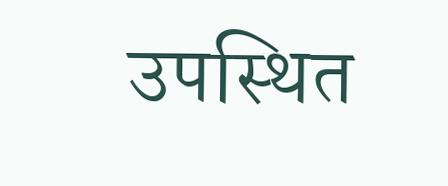उपस्थित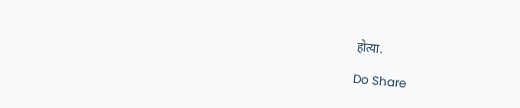होत्या.

Do Share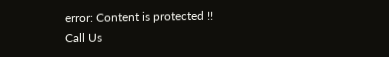error: Content is protected !!
Call Us